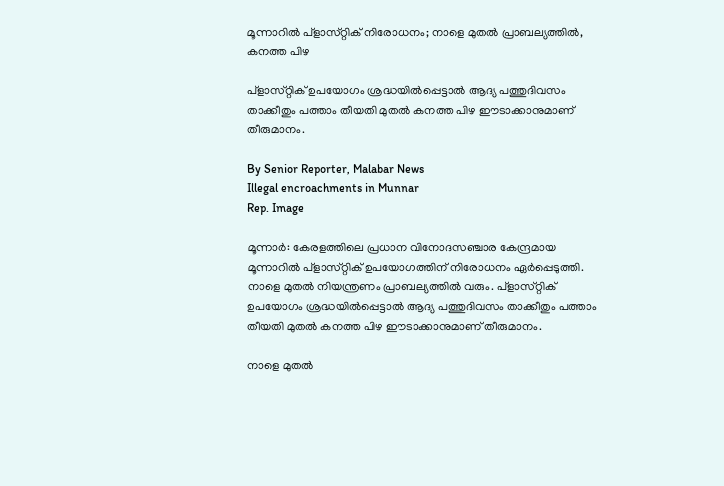മൂന്നാറിൽ പ്‌ളാസ്‌റ്റിക് നിരോധനം; നാളെ മുതൽ പ്രാബല്യത്തിൽ, കനത്ത പിഴ

പ്‌ളാസ്‌റ്റിക് ഉപയോഗം ശ്രദ്ധയിൽപ്പെട്ടാൽ ആദ്യ പത്തുദിവസം താക്കീതും പത്താം തീയതി മുതൽ കനത്ത പിഴ ഈടാക്കാനുമാണ് തീരുമാനം.

By Senior Reporter, Malabar News
Illegal encroachments in Munnar
Rep. Image

മൂന്നാർ: കേരളത്തിലെ പ്രധാന വിനോദസഞ്ചാര കേന്ദ്രമായ മൂന്നാറിൽ പ്‌ളാസ്‌റ്റിക് ഉപയോഗത്തിന് നിരോധനം ഏർപ്പെടുത്തി. നാളെ മുതൽ നിയന്ത്രണം പ്രാബല്യത്തിൽ വരും. പ്‌ളാസ്‌റ്റിക് ഉപയോഗം ശ്രദ്ധയിൽപ്പെട്ടാൽ ആദ്യ പത്തുദിവസം താക്കീതും പത്താം തീയതി മുതൽ കനത്ത പിഴ ഈടാക്കാനുമാണ് തീരുമാനം.

നാളെ മുതൽ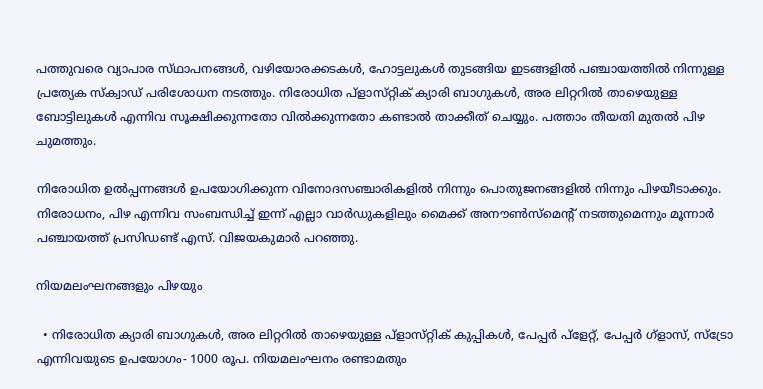പത്തുവരെ വ്യാപാര സ്‌ഥാപനങ്ങൾ, വഴിയോരക്കടകൾ, ഹോട്ടലുകൾ തുടങ്ങിയ ഇടങ്ങളിൽ പഞ്ചായത്തിൽ നിന്നുള്ള പ്രത്യേക സ്‌ക്വാഡ്‌ പരിശോധന നടത്തും. നിരോധിത പ്‌ളാസ്‌റ്റിക് ക്യാരി ബാഗുകൾ, അര ലിറ്ററിൽ താഴെയുള്ള ബോട്ടിലുകൾ എന്നിവ സൂക്ഷിക്കുന്നതോ വിൽക്കുന്നതോ കണ്ടാൽ താക്കീത് ചെയ്യും. പത്താം തീയതി മുതൽ പിഴ ചുമത്തും.

നിരോധിത ഉൽപ്പന്നങ്ങൾ ഉപയോഗിക്കുന്ന വിനോദസഞ്ചാരികളിൽ നിന്നും പൊതുജനങ്ങളിൽ നിന്നും പിഴയീടാക്കും. നിരോധനം, പിഴ എന്നിവ സംബന്ധിച്ച് ഇന്ന് എല്ലാ വാർഡുകളിലും മൈക്ക് അനൗൺസ്‌മെന്റ് നടത്തുമെന്നും മൂന്നാർ പഞ്ചായത്ത് പ്രസിഡണ്ട് എസ്. വിജയകുമാർ പറഞ്ഞു.

നിയമലംഘനങ്ങളും പിഴയും

  • നിരോധിത ക്യാരി ബാഗുകൾ, അര ലിറ്ററിൽ താഴെയുള്ള പ്‌ളാസ്‌റ്റിക് കുപ്പികൾ, പേപ്പർ പ്ളേറ്റ്, പേപ്പർ ഗ്ളാസ്, സ്‌ട്രോ എന്നിവയുടെ ഉപയോഗം- 1000 രൂപ. നിയമലംഘനം രണ്ടാമതും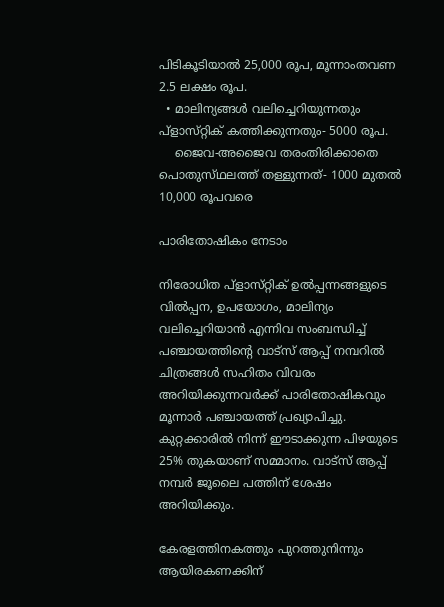പിടികൂടിയാൽ 25,000 രൂപ, മൂന്നാംതവണ 2.5 ലക്ഷം രൂപ.
  • മാലിന്യങ്ങൾ വലിച്ചെറിയുന്നതും പ്‌ളാസ്‌റ്റിക് കത്തിക്കുന്നതും- 5000 രൂപ.
    ജൈവ-അജൈവ തരംതിരിക്കാതെ പൊതുസ്‌ഥലത്ത് തള്ളുന്നത്- 1000 മുതൽ 10,000 രൂപവരെ

പാരിതോഷികം നേടാം

നിരോധിത പ്‌ളാസ്‌റ്റിക് ഉൽപ്പന്നങ്ങളുടെ വിൽപ്പന, ഉപയോഗം, മാലിന്യം വലിച്ചെറിയാൻ എന്നിവ സംബന്ധിച്ച് പഞ്ചായത്തിന്റെ വാട്‌സ് ആപ്പ് നമ്പറിൽ ചിത്രങ്ങൾ സഹിതം വിവരം അറിയിക്കുന്നവർക്ക് പാരിതോഷികവും മൂന്നാർ പഞ്ചായത്ത് പ്രഖ്യാപിച്ചു. കുറ്റക്കാരിൽ നിന്ന് ഈടാക്കുന്ന പിഴയുടെ 25% തുകയാണ് സമ്മാനം. വാട്‌സ് ആപ്പ് നമ്പർ ജൂലൈ പത്തിന് ശേഷം അറിയിക്കും.

കേരളത്തിനകത്തും പുറത്തുനിന്നും ആയിരകണക്കിന്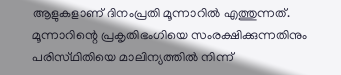ആളുകളാണ് ദിനംപ്രതി മൂന്നാറിൽ എത്തുന്നത്. മൂന്നാറിന്റെ പ്രകൃതിഭംഗിയെ സംരക്ഷിക്കുന്നതിനും പരിസ്‌ഥിതിയെ മാലിന്യത്തിൽ നിന്ന്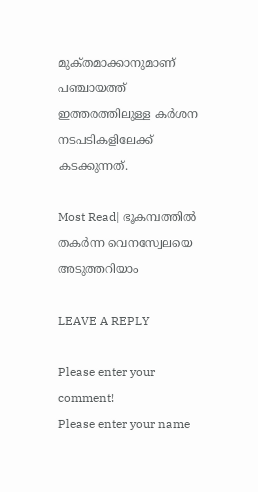മുക്‌തമാക്കാനുമാണ് പഞ്ചായത്ത് ഇത്തരത്തിലുള്ള കർശന നടപടികളിലേക്ക് കടക്കുന്നത്.

Most Read| ഭൂകമ്പത്തിൽ തകർന്ന വെനസ്വേലയെ അടുത്തറിയാം

LEAVE A REPLY

Please enter your comment!
Please enter your name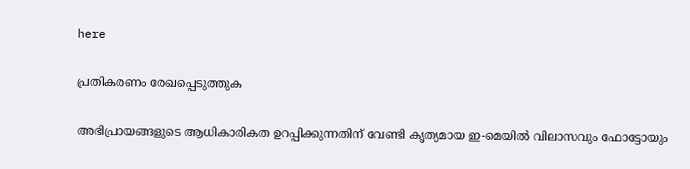here

പ്രതികരണം രേഖപ്പെടുത്തുക

അഭിപ്രായങ്ങളുടെ ആധികാരികത ഉറപ്പിക്കുന്നതിന് വേണ്ടി കൃത്യമായ ഇ-മെയിൽ വിലാസവും ഫോട്ടോയും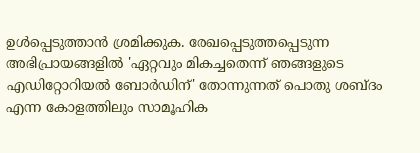ഉൾപ്പെടുത്താൻ ശ്രമിക്കുക. രേഖപ്പെടുത്തപ്പെടുന്ന അഭിപ്രായങ്ങളിൽ 'ഏറ്റവും മികച്ചതെന്ന് ഞങ്ങളുടെ എഡിറ്റോറിയൽ ബോർഡിന്' തോന്നുന്നത് പൊതു ശബ്‌ദം എന്ന കോളത്തിലും സാമൂഹിക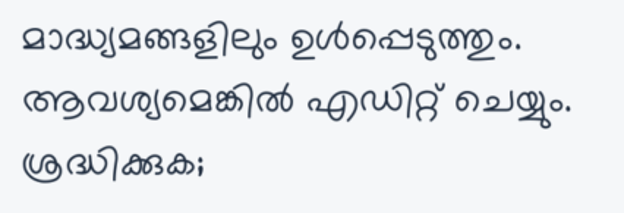മാദ്ധ്യമങ്ങളിലും ഉൾപ്പെടുത്തും. ആവശ്യമെങ്കിൽ എഡിറ്റ് ചെയ്യും. ശ്രദ്ധിക്കുക;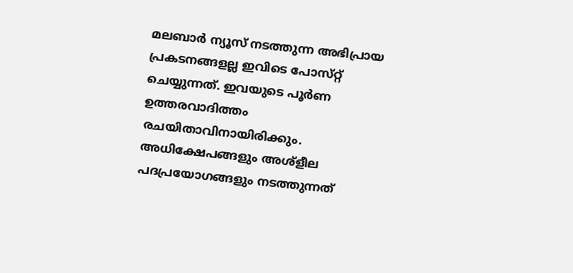മലബാർ ന്യൂസ് നടത്തുന്ന അഭിപ്രായ പ്രകടനങ്ങളല്ല ഇവിടെ പോസ്‌റ്റ് ചെയ്യുന്നത്. ഇവയുടെ പൂർണ ഉത്തരവാദിത്തം രചയിതാവിനായിരിക്കും. അധിക്ഷേപങ്ങളും അശ്‌ളീല പദപ്രയോഗങ്ങളും നടത്തുന്നത്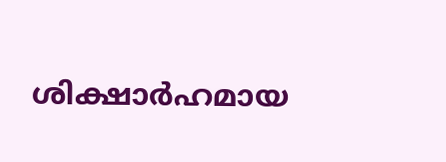ശിക്ഷാർഹമായ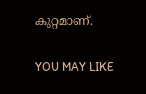കുറ്റമാണ്.

YOU MAY LIKE